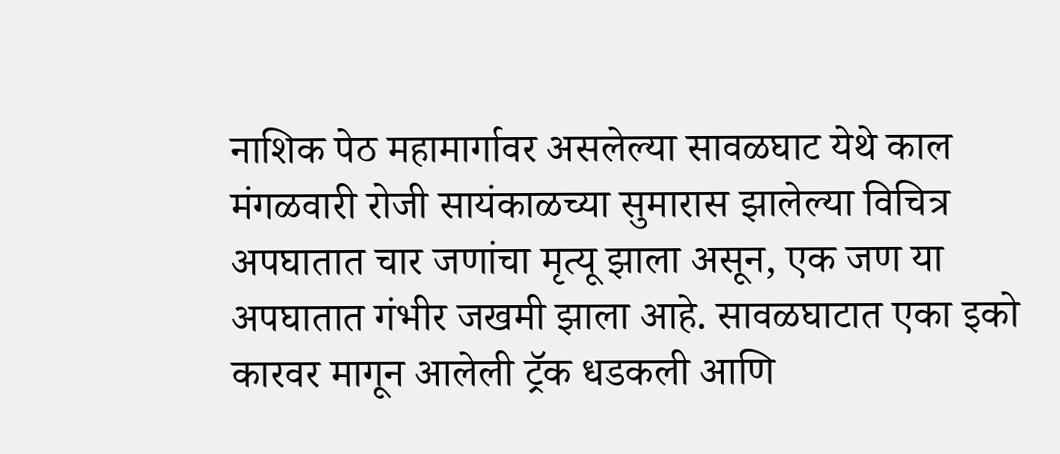नाशिक पेठ महामार्गावर असलेल्या सावळघाट येथे काल मंगळवारी रोजी सायंकाळच्या सुमारास झालेल्या विचित्र अपघातात चार जणांचा मृत्यू झाला असून, एक जण या अपघातात गंभीर जखमी झाला आहे. सावळघाटात एका इको कारवर मागून आलेली ट्रॅक धडकली आणि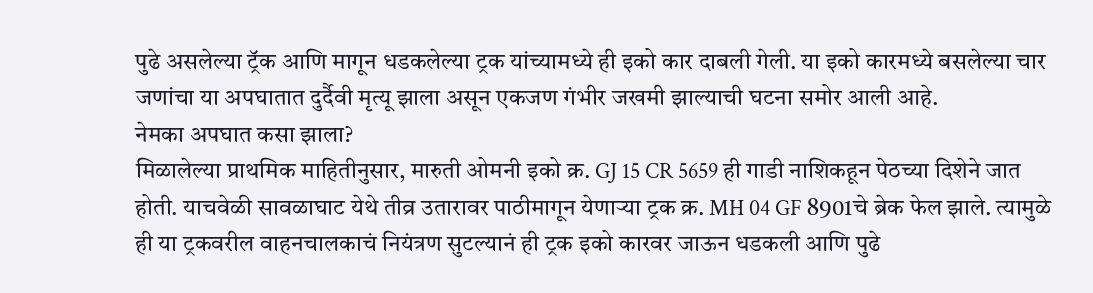पुढे असलेल्या ट्रॅक आणि मागून धडकलेल्या ट्रक यांच्यामध्ये ही इको कार दाबली गेली. या इको कारमध्ये बसलेल्या चार जणांचा या अपघातात दुर्दैवी मृत्यू झाला असून एकजण गंभीर जखमी झाल्याची घटना समोर आली आहे.
नेमका अपघात कसा झाला?
मिळालेल्या प्राथमिक माहितीनुसार, मारुती ओमनी इको क्र. GJ 15 CR 5659 ही गाडी नाशिकहून पेठच्या दिशेने जात होती. याचवेळी सावळाघाट येथे तीव्र उतारावर पाठीमागून येणाऱ्या ट्रक क्र. MH 04 GF 8901चे ब्रेक फेल झाले. त्यामुळे ही या ट्रकवरील वाहनचालकाचं नियंत्रण सुटल्यानं ही ट्रक इको कारवर जाऊन धडकली आणि पुढे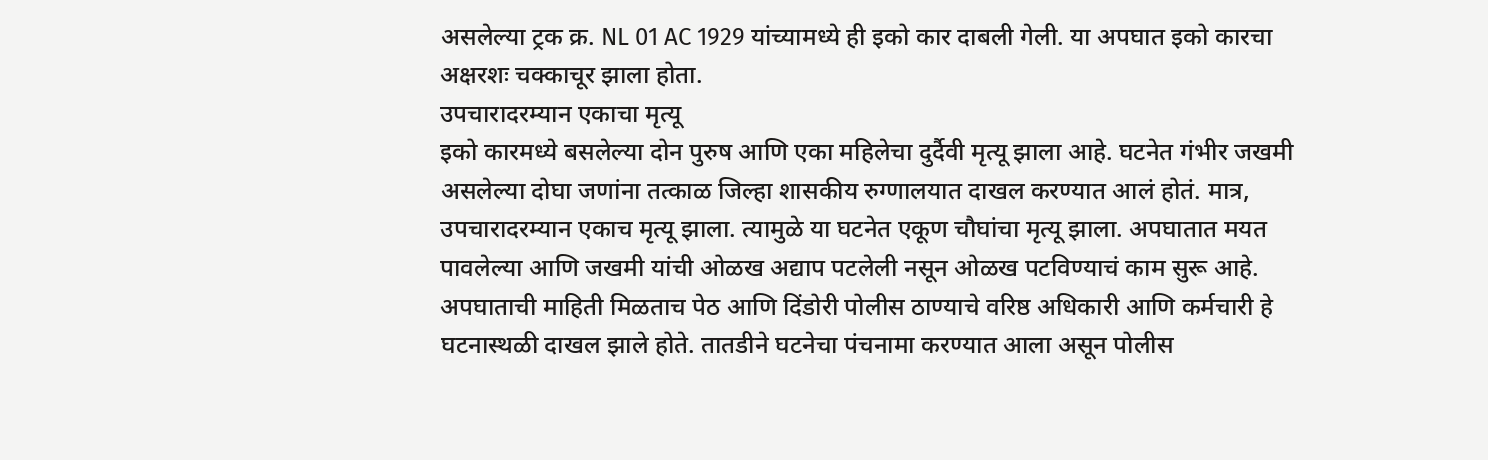असलेल्या ट्रक क्र. NL 01 AC 1929 यांच्यामध्ये ही इको कार दाबली गेली. या अपघात इको कारचा अक्षरशः चक्काचूर झाला होता.
उपचारादरम्यान एकाचा मृत्यू
इको कारमध्ये बसलेल्या दोन पुरुष आणि एका महिलेचा दुर्दैवी मृत्यू झाला आहे. घटनेत गंभीर जखमी असलेल्या दोघा जणांना तत्काळ जिल्हा शासकीय रुग्णालयात दाखल करण्यात आलं होतं. मात्र, उपचारादरम्यान एकाच मृत्यू झाला. त्यामुळे या घटनेत एकूण चौघांचा मृत्यू झाला. अपघातात मयत पावलेल्या आणि जखमी यांची ओळख अद्याप पटलेली नसून ओळख पटविण्याचं काम सुरू आहे. अपघाताची माहिती मिळताच पेठ आणि दिंडोरी पोलीस ठाण्याचे वरिष्ठ अधिकारी आणि कर्मचारी हे घटनास्थळी दाखल झाले होते. तातडीने घटनेचा पंचनामा करण्यात आला असून पोलीस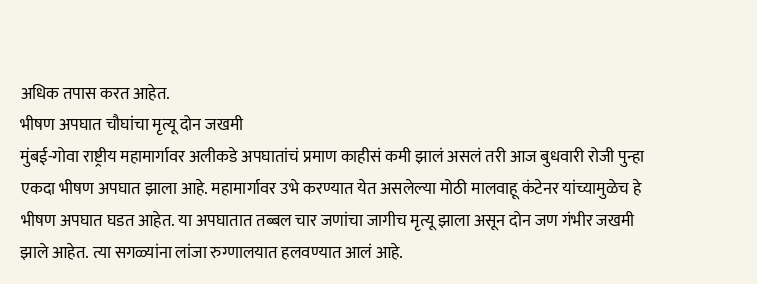अधिक तपास करत आहेत.
भीषण अपघात चौघांचा मृत्यू दोन जखमी
मुंबई-गोवा राष्ट्रीय महामार्गावर अलीकडे अपघातांचं प्रमाण काहीसं कमी झालं असलं तरी आज बुधवारी रोजी पुन्हा एकदा भीषण अपघात झाला आहे. महामार्गावर उभे करण्यात येत असलेल्या मोठी मालवाहू कंटेनर यांच्यामुळेच हे भीषण अपघात घडत आहेत. या अपघातात तब्बल चार जणांचा जागीच मृत्यू झाला असून दोन जण गंभीर जखमी झाले आहेत. त्या सगळ्यांना लांजा रुग्णालयात हलवण्यात आलं आहे.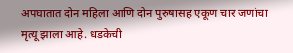अपघातात दोन महिला आणि दोन पुरुषासह एकूण चार जणांचा मृत्यू झाला आहे. धडकेची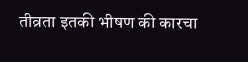तीव्रता इतकी भीषण की कारचा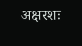अक्षरशः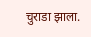चुराडा झाला.